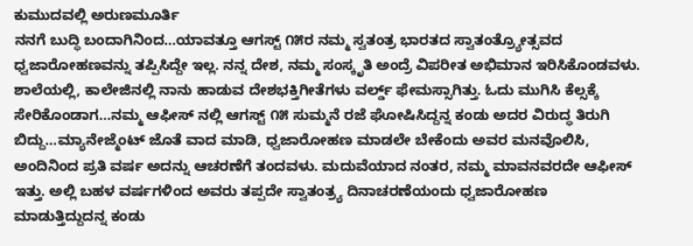ಕುಮುದವಲ್ಲಿ ಅರುಣಮೂರ್ತಿ
ನನಗೆ ಬುದ್ಧಿ ಬಂದಾಗಿನಿಂದ…ಯಾವತ್ತೂ ಆಗಸ್ಟ್ ೧೫ರ ನಮ್ಮ ಸ್ವತಂತ್ರ ಭಾರತದ ಸ್ವಾತಂತ್ರ್ಯೋತ್ಸವದ ಧ್ವಜಾರೋಹಣವನ್ನು ತಪ್ಪಿಸಿದ್ದೇ ಇಲ್ಲ. ನನ್ನ ದೇಶ, ನಮ್ಮ ಸಂಸ್ಕೃತಿ ಅಂದ್ರೆ ವಿಪರೀತ ಅಭಿಮಾನ ಇರಿಸಿಕೊಂಡವಳು. ಶಾಲೆಯಲ್ಲಿ, ಕಾಲೇಜಿನಲ್ಲಿ ನಾನು ಹಾಡುವ ದೇಶಭಕ್ತಿಗೀತೆಗಳು ವರ್ಲ್ಡ್ ಫೇಮಸ್ಸಾಗಿತ್ತು. ಓದು ಮುಗಿಸಿ ಕೆಲ್ಸಕ್ಕೆ ಸೇರಿಕೊಂಡಾಗ…ನಮ್ಮ ಆಫೀಸ್ ನಲ್ಲಿ ಆಗಸ್ಟ್ ೧೫ ಸುಮ್ಮನೆ ರಜೆ ಘೋಷಿಸಿದ್ದನ್ನ ಕಂಡು ಅದರ ವಿರುದ್ಧ ತಿರುಗಿ ಬಿದ್ದು…ಮ್ಯಾನೇಜ್ಮೆಂಟ್ ಜೊತೆ ವಾದ ಮಾಡಿ, ಧ್ವಜಾರೋಹಣ ಮಾಡಲೇ ಬೇಕೆಂದು ಅವರ ಮನವೊಲಿಸಿ, ಅಂದಿನಿಂದ ಪ್ರತಿ ವರ್ಷ ಅದನ್ನು ಆಚರಣೆಗೆ ತಂದವಳು. ಮದುವೆಯಾದ ನಂತರ, ನಮ್ಮ ಮಾವನವರದೇ ಆಫೀಸ್ ಇತ್ತು. ಅಲ್ಲಿ ಬಹಳ ವರ್ಷಗಳಿಂದ ಅವರು ತಪ್ಪದೇ ಸ್ವಾತಂತ್ರ್ಯ ದಿನಾಚರಣೆಯಂದು ಧ್ವಜಾರೋಹಣ ಮಾಡುತ್ತಿದ್ದುದನ್ನ ಕಂಡು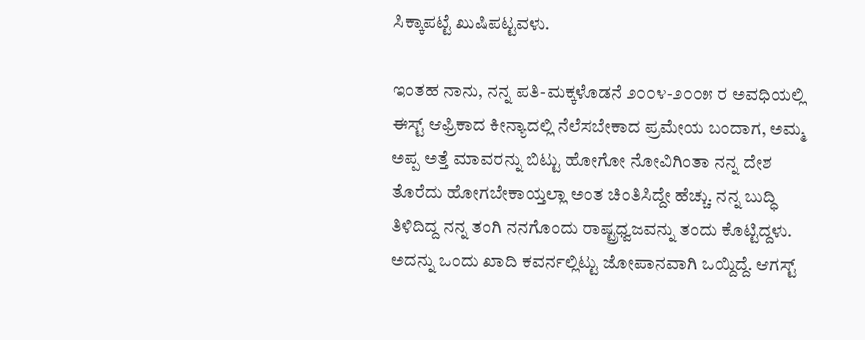ಸಿಕ್ಕಾಪಟ್ಟೆ ಖುಷಿಪಟ್ಟವಳು.

ಇಂತಹ ನಾನು, ನನ್ನ ಪತಿ-ಮಕ್ಕಳೊಡನೆ ೨೦೦೪-೨೦೦೫ ರ ಅವಧಿಯಲ್ಲಿ ಈಸ್ಟ್ ಆಫ್ರಿಕಾದ ಕೀನ್ಯಾದಲ್ಲಿ ನೆಲೆಸಬೇಕಾದ ಪ್ರಮೇಯ ಬಂದಾಗ, ಅಮ್ಮ ಅಪ್ಪ ಅತ್ತೆ ಮಾವರನ್ನು ಬಿಟ್ಟು ಹೋಗೋ ನೋವಿಗಿಂತಾ ನನ್ನ ದೇಶ ತೊರೆದು ಹೋಗಬೇಕಾಯ್ತಲ್ಲಾ ಅಂತ ಚಿಂತಿಸಿದ್ದೇ ಹೆಚ್ಚು. ನನ್ನ ಬುದ್ಧಿ ತಿಳಿದಿದ್ದ ನನ್ನ ತಂಗಿ ನನಗೊಂದು ರಾಷ್ಟ್ರಧ್ವಜವನ್ನು ತಂದು ಕೊಟ್ಟಿದ್ದಳು. ಅದನ್ನು ಒಂದು ಖಾದಿ ಕವರ್ನಲ್ಲಿಟ್ಟು ಜೋಪಾನವಾಗಿ ಒಯ್ದಿದ್ದೆ. ಆಗಸ್ಟ್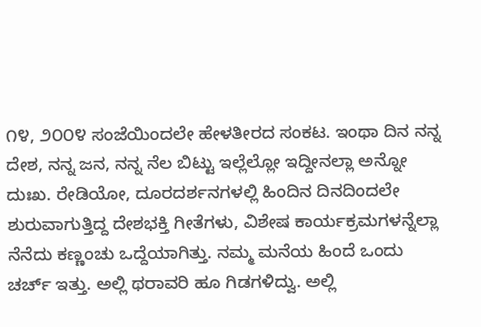೧೪, ೨೦೦೪ ಸಂಜೆಯಿಂದಲೇ ಹೇಳತೀರದ ಸಂಕಟ. ಇಂಥಾ ದಿನ ನನ್ನ ದೇಶ, ನನ್ನ ಜನ, ನನ್ನ ನೆಲ ಬಿಟ್ಟು ಇಲ್ಲೆಲ್ಲೋ ಇದ್ದೀನಲ್ಲಾ ಅನ್ನೋ ದುಃಖ. ರೇಡಿಯೋ, ದೂರದರ್ಶನಗಳಲ್ಲಿ ಹಿಂದಿನ ದಿನದಿಂದಲೇ ಶುರುವಾಗುತ್ತಿದ್ದ ದೇಶಭಕ್ತಿ ಗೀತೆಗಳು, ವಿಶೇಷ ಕಾರ್ಯಕ್ರಮಗಳನ್ನೆಲ್ಲಾ ನೆನೆದು ಕಣ್ಣಂಚು ಒದ್ದೆಯಾಗಿತ್ತು. ನಮ್ಮ ಮನೆಯ ಹಿಂದೆ ಒಂದು ಚರ್ಚ್ ಇತ್ತು. ಅಲ್ಲಿ ಥರಾವರಿ ಹೂ ಗಿಡಗಳಿದ್ವು. ಅಲ್ಲಿ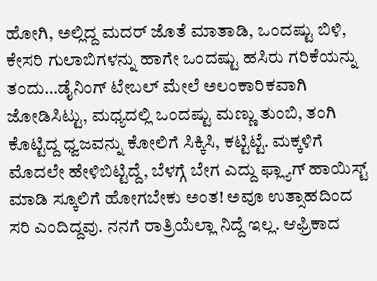ಹೋಗಿ, ಅಲ್ಲಿದ್ದ ಮದರ್ ಜೊತೆ ಮಾತಾಡಿ, ಒಂದಷ್ಟು ಬಿಳಿ, ಕೇಸರಿ ಗುಲಾಬಿಗಳನ್ನು ಹಾಗೇ ಒಂದಷ್ಟು ಹಸಿರು ಗರಿಕೆಯನ್ನು ತಂದು…ಡೈನಿಂಗ್ ಟೇಬಲ್ ಮೇಲೆ ಅಲಂಕಾರಿಕವಾಗಿ ಜೋಡಿಸಿಟ್ಟು, ಮಧ್ಯದಲ್ಲಿ ಒಂದಷ್ಟು ಮಣ್ಣು ತುಂಬಿ, ತಂಗಿ ಕೊಟ್ಟಿದ್ದ ಧ್ವಜವನ್ನು ಕೋಲಿಗೆ ಸಿಕ್ಕಿಸಿ, ಕಟ್ಟಿಟ್ಟೆ. ಮಕ್ಕಳಿಗೆ ಮೊದಲೇ ಹೇಳಿಬಿಟ್ಟಿದ್ದೆ, ಬೆಳಗ್ಗೆ ಬೇಗ ಎದ್ದು ಫ್ಲ್ಯಾಗ್ ಹಾಯಿಸ್ಟ್ ಮಾಡಿ ಸ್ಕೂಲಿಗೆ ಹೋಗಬೇಕು ಅಂತ! ಅವೂ ಉತ್ಸಾಹದಿಂದ ಸರಿ ಎಂದಿದ್ದವು. ನನಗೆ ರಾತ್ರಿಯೆಲ್ಲಾ ನಿದ್ದೆ ಇಲ್ಲ. ಆಫ್ರಿಕಾದ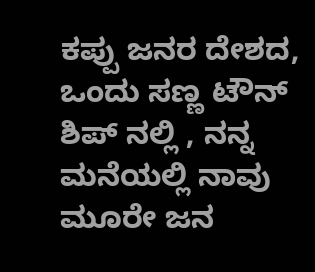ಕಪ್ಪು ಜನರ ದೇಶದ, ಒಂದು ಸಣ್ಣ ಟೌನ್ ಶಿಪ್ ನಲ್ಲಿ , ನನ್ನ ಮನೆಯಲ್ಲಿ ನಾವು ಮೂರೇ ಜನ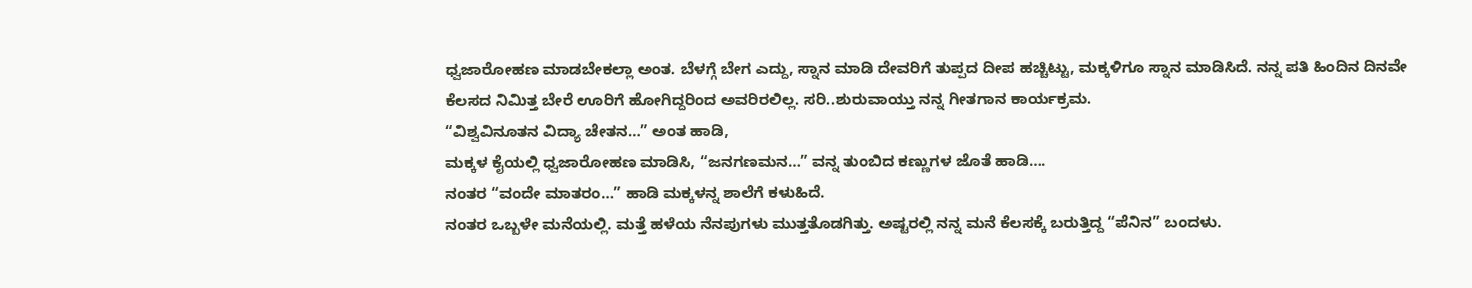ಧ್ವಜಾರೋಹಣ ಮಾಡಬೇಕಲ್ಲಾ ಅಂತ. ಬೆಳಗ್ಗೆ ಬೇಗ ಎದ್ದು, ಸ್ನಾನ ಮಾಡಿ ದೇವರಿಗೆ ತುಪ್ಪದ ದೀಪ ಹಚ್ಚಿಟ್ಟು, ಮಕ್ಕಳಿಗೂ ಸ್ನಾನ ಮಾಡಿಸಿದೆ. ನನ್ನ ಪತಿ ಹಿಂದಿನ ದಿನವೇ ಕೆಲಸದ ನಿಮಿತ್ತ ಬೇರೆ ಊರಿಗೆ ಹೋಗಿದ್ದರಿಂದ ಅವರಿರಲಿಲ್ಲ. ಸರಿ..ಶುರುವಾಯ್ತು ನನ್ನ ಗೀತಗಾನ ಕಾರ್ಯಕ್ರಮ.
“ವಿಶ್ವವಿನೂತನ ವಿದ್ಯಾ ಚೇತನ…” ಅಂತ ಹಾಡಿ,
ಮಕ್ಕಳ ಕೈಯಲ್ಲಿ ಧ್ವಜಾರೋಹಣ ಮಾಡಿಸಿ, “ಜನಗಣಮನ…” ವನ್ನ ತುಂಬಿದ ಕಣ್ಣುಗಳ ಜೊತೆ ಹಾಡಿ….
ನಂತರ “ವಂದೇ ಮಾತರಂ…” ಹಾಡಿ ಮಕ್ಕಳನ್ನ ಶಾಲೆಗೆ ಕಳುಹಿದೆ.
ನಂತರ ಒಬ್ಬಳೇ ಮನೆಯಲ್ಲಿ. ಮತ್ತೆ ಹಳೆಯ ನೆನಪುಗಳು ಮುತ್ತತೊಡಗಿತ್ತು. ಅಷ್ಟರಲ್ಲಿ ನನ್ನ ಮನೆ ಕೆಲಸಕ್ಕೆ ಬರುತ್ತಿದ್ದ “ಪೆನಿನ” ಬಂದಳು.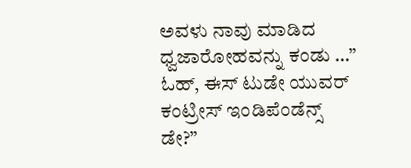ಅವಳು ನಾವು ಮಾಡಿದ ಧ್ವಜಾರೋಹವನ್ನು ಕಂಡು …” ಓಹ್, ಈಸ್ ಟುಡೇ ಯುವರ್ ಕಂಟ್ರೀಸ್ ಇಂಡಿಪೆಂಡೆನ್ಸ್ ಡೇ?”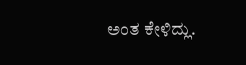ಅಂತ ಕೇಳಿದ್ಲು.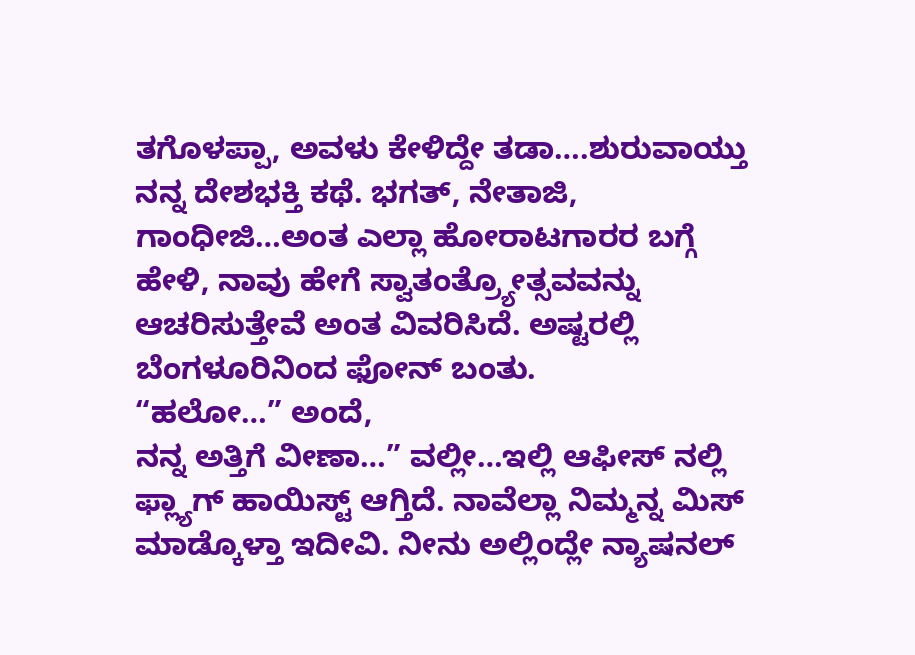ತಗೊಳಪ್ಪಾ, ಅವಳು ಕೇಳಿದ್ದೇ ತಡಾ….ಶುರುವಾಯ್ತು ನನ್ನ ದೇಶಭಕ್ತಿ ಕಥೆ. ಭಗತ್, ನೇತಾಜಿ, ಗಾಂಧೀಜಿ…ಅಂತ ಎಲ್ಲಾ ಹೋರಾಟಗಾರರ ಬಗ್ಗೆ ಹೇಳಿ, ನಾವು ಹೇಗೆ ಸ್ವಾತಂತ್ರ್ಯೋತ್ಸವವನ್ನು ಆಚರಿಸುತ್ತೇವೆ ಅಂತ ವಿವರಿಸಿದೆ. ಅಷ್ಟರಲ್ಲಿ ಬೆಂಗಳೂರಿನಿಂದ ಫೋನ್ ಬಂತು.
“ಹಲೋ…” ಅಂದೆ,
ನನ್ನ ಅತ್ತಿಗೆ ವೀಣಾ…” ವಲ್ಲೀ…ಇಲ್ಲಿ ಆಫೀಸ್ ನಲ್ಲಿ ಫ್ಲ್ಯಾಗ್ ಹಾಯಿಸ್ಟ್ ಆಗ್ತಿದೆ. ನಾವೆಲ್ಲಾ ನಿಮ್ಮನ್ನ ಮಿಸ್ ಮಾಡ್ಕೊಳ್ತಾ ಇದೀವಿ. ನೀನು ಅಲ್ಲಿಂದ್ಲೇ ನ್ಯಾಷನಲ್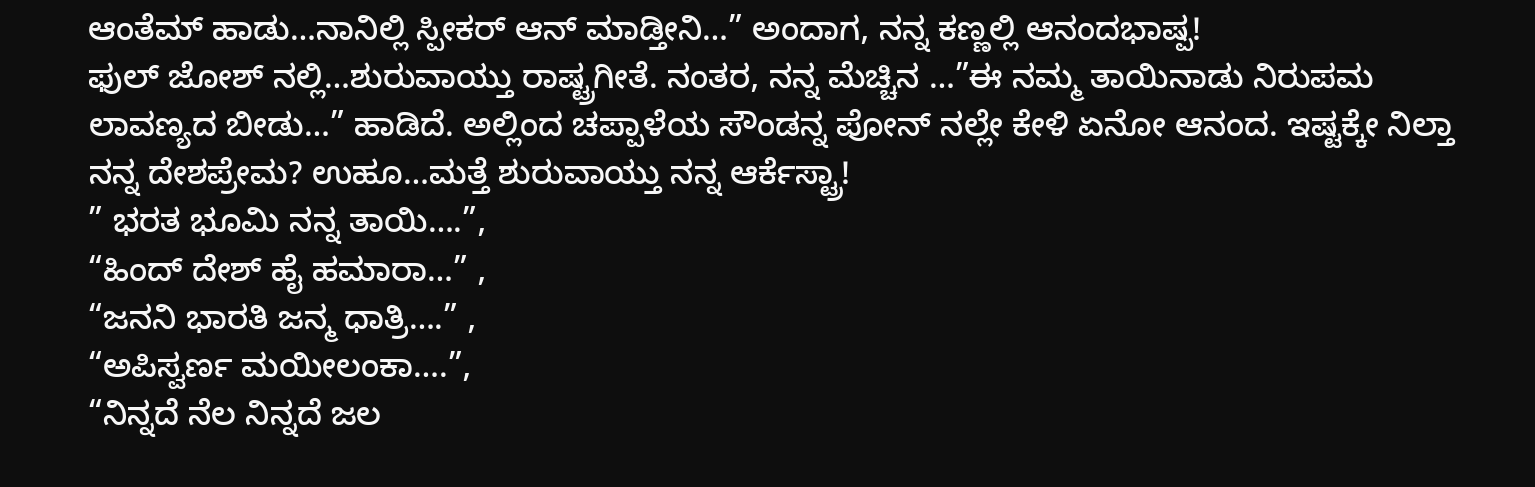ಆಂತೆಮ್ ಹಾಡು…ನಾನಿಲ್ಲಿ ಸ್ಪೀಕರ್ ಆನ್ ಮಾಡ್ತೀನಿ…” ಅಂದಾಗ, ನನ್ನ ಕಣ್ಣಲ್ಲಿ ಆನಂದಭಾಷ್ಪ!
ಫುಲ್ ಜೋಶ್ ನಲ್ಲಿ…ಶುರುವಾಯ್ತು ರಾಷ್ಟ್ರಗೀತೆ. ನಂತರ, ನನ್ನ ಮೆಚ್ಚಿನ …”ಈ ನಮ್ಮ ತಾಯಿನಾಡು ನಿರುಪಮ ಲಾವಣ್ಯದ ಬೀಡು…” ಹಾಡಿದೆ. ಅಲ್ಲಿಂದ ಚಪ್ಪಾಳೆಯ ಸೌಂಡನ್ನ ಪೋನ್ ನಲ್ಲೇ ಕೇಳಿ ಏನೋ ಆನಂದ. ಇಷ್ಟಕ್ಕೇ ನಿಲ್ತಾ ನನ್ನ ದೇಶಪ್ರೇಮ? ಉಹೂ…ಮತ್ತೆ ಶುರುವಾಯ್ತು ನನ್ನ ಆರ್ಕೆಸ್ಟ್ರಾ!
” ಭರತ ಭೂಮಿ ನನ್ನ ತಾಯಿ….”,
“ಹಿಂದ್ ದೇಶ್ ಹೈ ಹಮಾರಾ…” ,
“ಜನನಿ ಭಾರತಿ ಜನ್ಮ ಧಾತ್ರಿ….” ,
“ಅಪಿಸ್ವರ್ಣ ಮಯೀಲಂಕಾ….”,
“ನಿನ್ನದೆ ನೆಲ ನಿನ್ನದೆ ಜಲ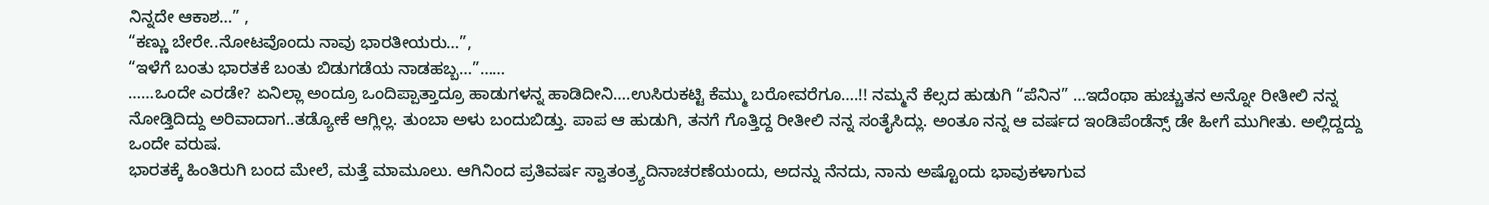ನಿನ್ನದೇ ಆಕಾಶ…” ,
“ಕಣ್ಣು ಬೇರೇ..ನೋಟವೊಂದು ನಾವು ಭಾರತೀಯರು…”,
“ಇಳೆಗೆ ಬಂತು ಭಾರತಕೆ ಬಂತು ಬಿಡುಗಡೆಯ ನಾಡಹಬ್ಬ…”……
……ಒಂದೇ ಎರಡೇ? ಏನಿಲ್ಲಾ ಅಂದ್ರೂ ಒಂದಿಪ್ಪಾತ್ತಾದ್ರೂ ಹಾಡುಗಳನ್ನ ಹಾಡಿದೀನಿ….ಉಸಿರುಕಟ್ಟಿ ಕೆಮ್ಮು ಬರೋವರೆಗೂ….!! ನಮ್ಮನೆ ಕೆಲ್ಸದ ಹುಡುಗಿ “ಪೆನಿನ” …ಇದೆಂಥಾ ಹುಚ್ಚುತನ ಅನ್ನೋ ರೀತೀಲಿ ನನ್ನ ನೋಡ್ತಿದಿದ್ದು ಅರಿವಾದಾಗ..ತಡ್ಯೋಕೆ ಆಗ್ಲಿಲ್ಲ. ತುಂಬಾ ಅಳು ಬಂದುಬಿಡ್ತು. ಪಾಪ ಆ ಹುಡುಗಿ, ತನಗೆ ಗೊತ್ತಿದ್ದ ರೀತೀಲಿ ನನ್ನ ಸಂತೈಸಿದ್ಲು. ಅಂತೂ ನನ್ನ ಆ ವರ್ಷದ ಇಂಡಿಪೆಂಡೆನ್ಸ್ ಡೇ ಹೀಗೆ ಮುಗೀತು. ಅಲ್ಲಿದ್ದದ್ದು ಒಂದೇ ವರುಷ.
ಭಾರತಕ್ಕೆ ಹಿಂತಿರುಗಿ ಬಂದ ಮೇಲೆ, ಮತ್ತೆ ಮಾಮೂಲು. ಆಗಿನಿಂದ ಪ್ರತಿವರ್ಷ ಸ್ವಾತಂತ್ರ್ಯದಿನಾಚರಣೆಯಂದು, ಅದನ್ನು ನೆನದು, ನಾನು ಅಷ್ಟೊಂದು ಭಾವುಕಳಾಗುವ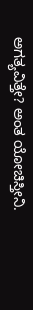ಅಗತ್ಯವಿತ್ತೇ? ಅಂತ ಯೋಚಿಸ್ತೀನಿ.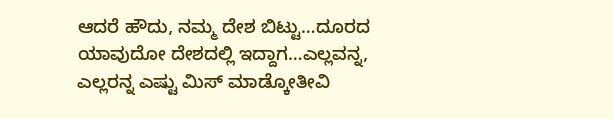ಆದರೆ ಹೌದು, ನಮ್ಮ ದೇಶ ಬಿಟ್ಟು…ದೂರದ ಯಾವುದೋ ದೇಶದಲ್ಲಿ ಇದ್ದಾಗ…ಎಲ್ಲವನ್ನ, ಎಲ್ಲರನ್ನ ಎಷ್ಟು ಮಿಸ್ ಮಾಡ್ಕೋತೀವಿ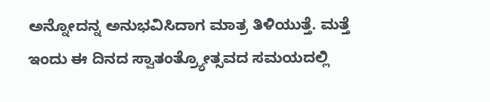ಅನ್ನೋದನ್ನ ಅನುಭವಿಸಿದಾಗ ಮಾತ್ರ ತಿಳಿಯುತ್ತೆ. ಮತ್ತೆ ಇಂದು ಈ ದಿನದ ಸ್ವಾತಂತ್ರ್ಯೋತ್ಸವದ ಸಮಯದಲ್ಲಿ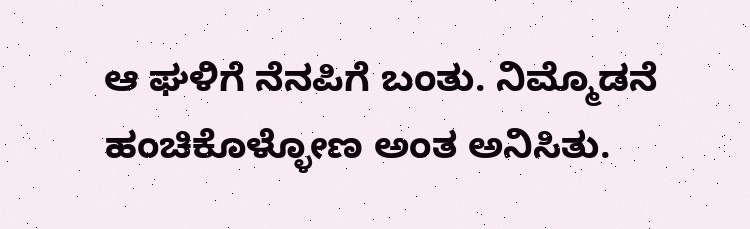ಆ ಘಳಿಗೆ ನೆನಪಿಗೆ ಬಂತು. ನಿಮ್ಮೊಡನೆ ಹಂಚಿಕೊಳ್ಳೋಣ ಅಂತ ಅನಿಸಿತು.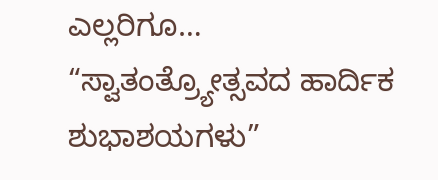ಎಲ್ಲರಿಗೂ…
“ಸ್ವಾತಂತ್ರ್ಯೋತ್ಸವದ ಹಾರ್ದಿಕ ಶುಭಾಶಯಗಳು”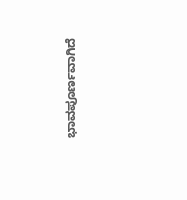ಭಾವಪೂರ್ಣವಾಗಿದೆ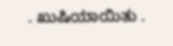. ಖುಷಿಯಾಯಿತು .